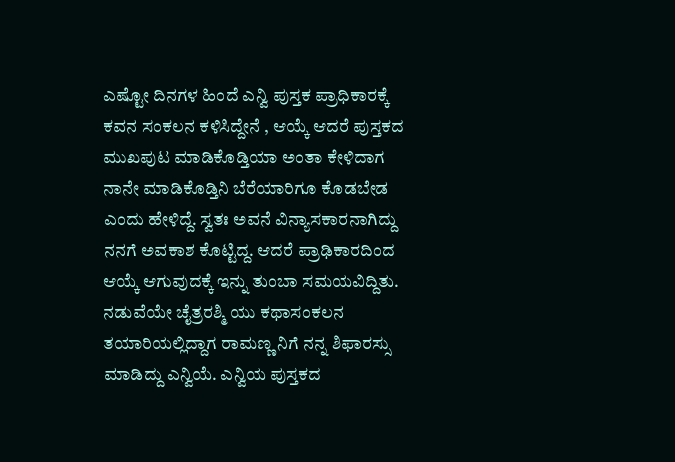ಎಷ್ಟೋ ದಿನಗಳ ಹಿಂದೆ ಎನ್ವಿ ಪುಸ್ತಕ ಪ್ರಾಧಿಕಾರಕ್ಕೆ ಕವನ ಸಂಕಲನ ಕಳಿಸಿದ್ದೇನೆ , ಆಯ್ಕೆ ಆದರೆ ಪುಸ್ತಕದ ಮುಖಪುಟ ಮಾಡಿಕೊಡ್ತಿಯಾ ಅಂತಾ ಕೇಳಿದಾಗ ನಾನೇ ಮಾಡಿಕೊಡ್ತಿನಿ ಬೆರೆಯಾರಿಗೂ ಕೊಡಬೇಡ ಎಂದು ಹೇಳಿದ್ದೆ. ಸ್ವತಃ ಅವನೆ ವಿನ್ಯಾಸಕಾರನಾಗಿದ್ದು ನನಗೆ ಅವಕಾಶ ಕೊಟ್ಟಿದ್ದ. ಆದರೆ ಪ್ರಾಢಿಕಾರದಿಂದ ಆಯ್ಕೆ ಆಗುವುದಕ್ಕೆ ಇನ್ನು ತುಂಬಾ ಸಮಯವಿದ್ದಿತು. ನಡುವೆಯೇ ಚೈತ್ರರಶ್ಮಿ ಯು ಕಥಾಸಂಕಲನ ತಯಾರಿಯಲ್ಲಿದ್ದಾಗ ರಾಮಣ್ಣ ನಿಗೆ ನನ್ನ ಶಿಫಾರಸ್ಸು ಮಾಡಿದ್ದು ಎನ್ವಿಯೆ. ಎನ್ವಿಯ ಪುಸ್ತಕದ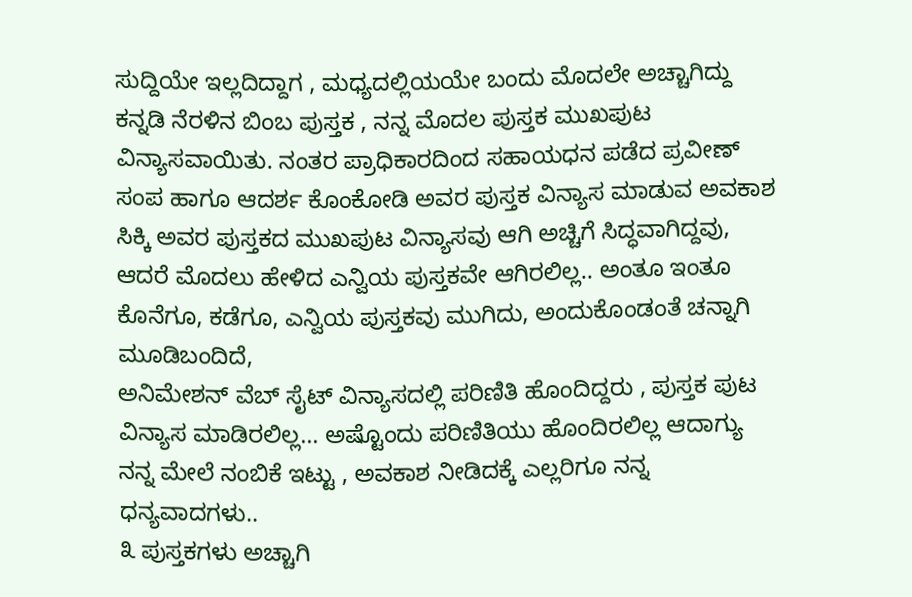ಸುದ್ದಿಯೇ ಇಲ್ಲದಿದ್ದಾಗ , ಮಧ್ಯದಲ್ಲಿಯಯೇ ಬಂದು ಮೊದಲೇ ಅಚ್ಚಾಗಿದ್ದು ಕನ್ನಡಿ ನೆರಳಿನ ಬಿಂಬ ಪುಸ್ತಕ , ನನ್ನ ಮೊದಲ ಪುಸ್ತಕ ಮುಖಪುಟ ವಿನ್ಯಾಸವಾಯಿತು. ನಂತರ ಪ್ರಾಧಿಕಾರದಿಂದ ಸಹಾಯಧನ ಪಡೆದ ಪ್ರವೀಣ್ ಸಂಪ ಹಾಗೂ ಆದರ್ಶ ಕೊಂಕೋಡಿ ಅವರ ಪುಸ್ತಕ ವಿನ್ಯಾಸ ಮಾಡುವ ಅವಕಾಶ ಸಿಕ್ಕಿ ಅವರ ಪುಸ್ತಕದ ಮುಖಪುಟ ವಿನ್ಯಾಸವು ಆಗಿ ಅಚ್ಚಿಗೆ ಸಿದ್ಧವಾಗಿದ್ದವು, ಆದರೆ ಮೊದಲು ಹೇಳಿದ ಎನ್ವಿಯ ಪುಸ್ತಕವೇ ಆಗಿರಲಿಲ್ಲ.. ಅಂತೂ ಇಂತೂ ಕೊನೆಗೂ, ಕಡೆಗೂ, ಎನ್ವಿಯ ಪುಸ್ತಕವು ಮುಗಿದು, ಅಂದುಕೊಂಡಂತೆ ಚನ್ನಾಗಿ ಮೂಡಿಬಂದಿದೆ,
ಅನಿಮೇಶನ್ ವೆಬ್ ಸೈಟ್ ವಿನ್ಯಾಸದಲ್ಲಿ ಪರಿಣಿತಿ ಹೊಂದಿದ್ದರು , ಪುಸ್ತಕ ಪುಟ ವಿನ್ಯಾಸ ಮಾಡಿರಲಿಲ್ಲ... ಅಷ್ಟೊಂದು ಪರಿಣಿತಿಯು ಹೊಂದಿರಲಿಲ್ಲ ಆದಾಗ್ಯು ನನ್ನ ಮೇಲೆ ನಂಬಿಕೆ ಇಟ್ಟು , ಅವಕಾಶ ನೀಡಿದಕ್ಕೆ ಎಲ್ಲರಿಗೂ ನನ್ನ ಧನ್ಯವಾದಗಳು..
೩ ಪುಸ್ತಕಗಳು ಅಚ್ಚಾಗಿ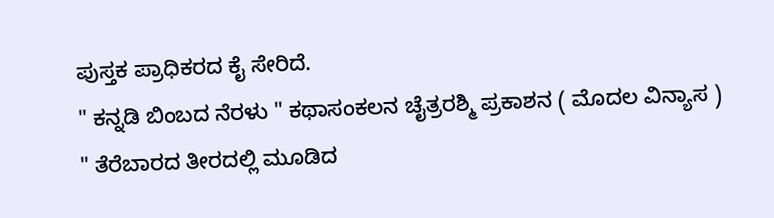ಪುಸ್ತಕ ಪ್ರಾಧಿಕರದ ಕೈ ಸೇರಿದೆ.
" ಕನ್ನಡಿ ಬಿಂಬದ ನೆರಳು " ಕಥಾಸಂಕಲನ ಚೈತ್ರರಶ್ಮಿ ಪ್ರಕಾಶನ ( ಮೊದಲ ವಿನ್ಯಾಸ )
" ತೆರೆಬಾರದ ತೀರದಲ್ಲಿ ಮೂಡಿದ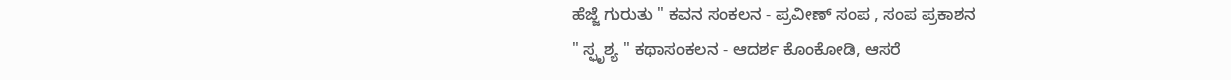ಹೆಜ್ಜೆ ಗುರುತು " ಕವನ ಸಂಕಲನ - ಪ್ರವೀಣ್ ಸಂಪ , ಸಂಪ ಪ್ರಕಾಶನ
" ಸ್ಫೃಶ್ಯ " ಕಥಾಸಂಕಲನ - ಆದರ್ಶ ಕೊಂಕೋಡಿ, ಆಸರೆ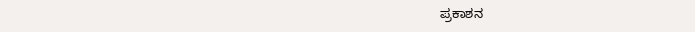ಪ್ರಕಾಶನ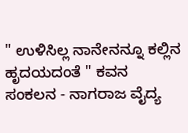" ಉಳಿಸಿಲ್ಲ ನಾನೇನನ್ನೂ ಕಲ್ಲಿನ ಹೃದಯದಂತೆ " ಕವನ ಸಂಕಲನ - ನಾಗರಾಜ ವೈದ್ಯ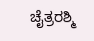ಚೈತ್ರರಶ್ಮಿ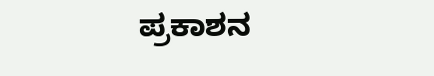ಪ್ರಕಾಶನ